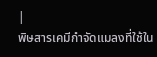|
พิษสารเคมีกำจัดแมลงที่ใช้ใน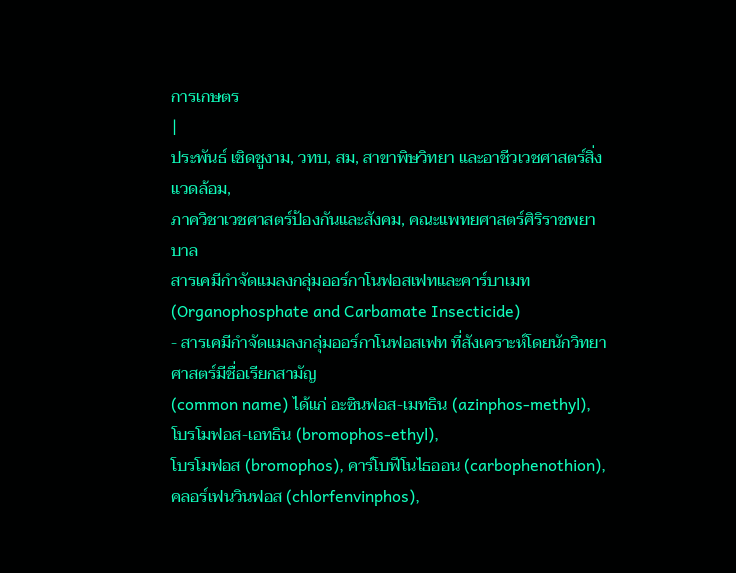การเกษตร
|
ประพันธ์ เชิดชูงาม, วทบ, สม, สาขาพิษวิทยา และอาชีวเวชศาสตร์สิ่งแวดล้อม,
ภาควิชาเวชศาสตร์ป้องกันและสังคม, คณะแพทยศาสตร์ศิริราชพยาบาล
สารเคมีกำจัดแมลงกลุ่มออร์กาโนฟอสเฟทและคาร์บาเมท
(Organophosphate and Carbamate Insecticide)
- สารเคมีกำจัดแมลงกลุ่มออร์กาโนฟอสเฟท ที่สังเคราะห์โดยนักวิทยาศาสตร์มีชื่อเรียกสามัญ
(common name) ได้แก่ อะซินฟอส-เมทธิน (azinphos-methyl), โบรโมฟอส-เอทธิน (bromophos-ethyl),
โบรโมฟอส (bromophos), คาร์โบฟีโนไธออน (carbophenothion), คลอร์เฟนวินฟอส (chlorfenvinphos),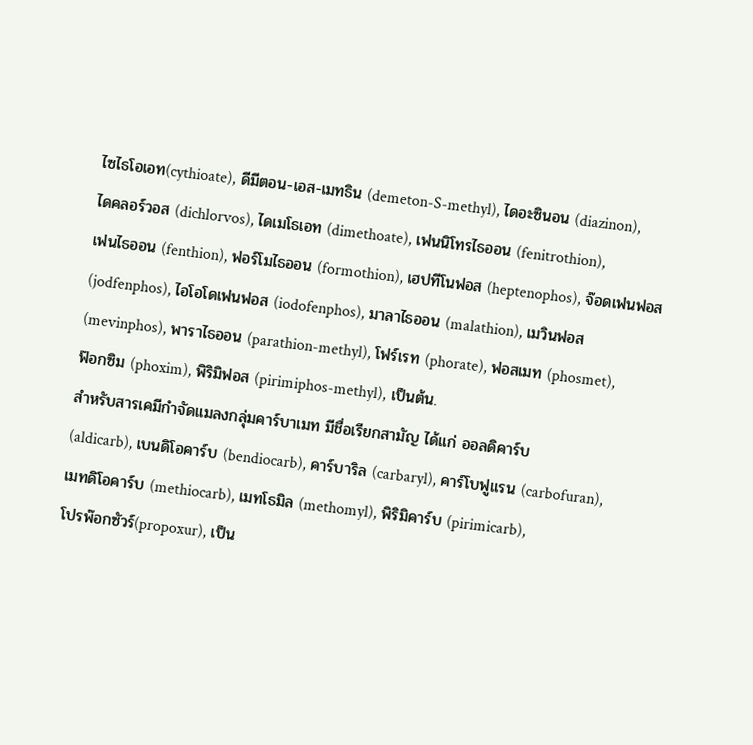ไซไธโอเอท(cythioate), ดีมีตอน-เอส-เมทธิน (demeton-S-methyl), ไดอะซินอน (diazinon),
ไดคลอร์วอส (dichlorvos), ไดเมโธเอท (dimethoate), เฟนนิโทรไธออน (fenitrothion),
เฟนไธออน (fenthion), ฟอร์โมไธออน (formothion), เฮปทีโนฟอส (heptenophos), จ๊อดเฟนฟอส
(jodfenphos), ไอโอโดเฟนฟอส (iodofenphos), มาลาไธออน (malathion), เมวินฟอส
(mevinphos), พาราไธออน (parathion-methyl), โฟร์เรท (phorate), ฟอสเมท (phosmet),
ฟ๊อกซิม (phoxim), พิริมิฟอส (pirimiphos-methyl), เป็นต้น.
สำหรับสารเคมีกำจัดแมลงกลุ่มคาร์บาเมท มีชื่อเรียกสามัญ ได้แก่ ออลดิคาร์บ
(aldicarb), เบนดิโอคาร์บ (bendiocarb), คาร์บาริล (carbaryl), คาร์โบฟูแรน (carbofuran),
เมทดิโอคาร์บ (methiocarb), เมทโธมิล (methomyl), พิริมิคาร์บ (pirimicarb),
โปรพ๊อกซัวร์(propoxur), เป็น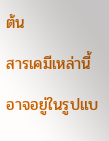ต้น
สารเคมีเหล่านี้ อาจอยู่ในรูปแบ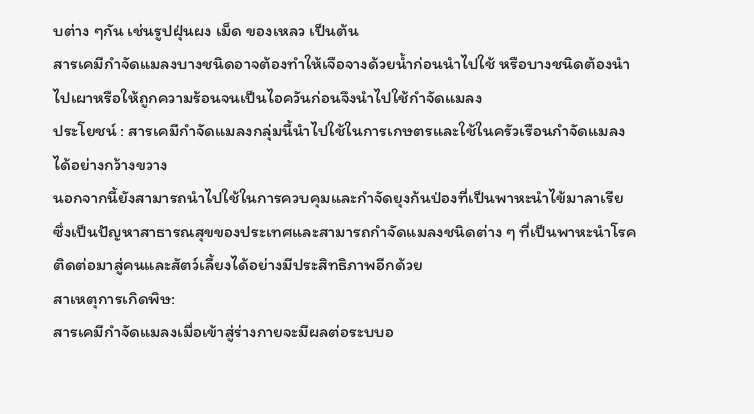บต่าง ๆกัน เช่นรูปฝุ่นผง เม็ด ของเหลว เป็นต้น
สารเคมีกำจัดแมลงบางชนิดอาจต้องทำให้เจือจางด้วยน้ำก่อนนำไปใช้ หรือบางชนิดต้องนำไปเผาหรือให้ถูกความร้อนจนเป็นไอควันก่อนจึงนำไปใช้กำจัดแมลง
ประโยชน์ : สารเคมีกำจัดแมลงกลุ่มนี้นำไปใช้ในการเกษตรและใช้ในครัวเรือนกำจัดแมลงได้อย่างกว้างขวาง
นอกจากนี้ยังสามารถนำไปใช้ในการควบคุมและกำจัดยุงก้นป่องที่เป็นพาหะนำไข้มาลาเรีย
ซึ่งเป็นปัญหาสาธารณสุขของประเทศและสามารถกำจัดแมลงชนิดต่าง ๆ ที่เป็นพาหะนำโรคติดต่อมาสู่คนและสัตว์เลี้ยงได้อย่างมีประสิทธิภาพอีกด้วย
สาเหตุการเกิดพิษ:
สารเคมีกำจัดแมลงเมื่อเข้าสู่ร่างกายจะมีผลต่อระบบอ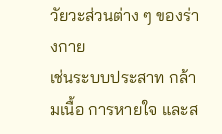วัยวะส่วนต่าง ๆ ของร่างกาย
เช่นระบบประสาท กล้ามเนื้อ การหายใจ และส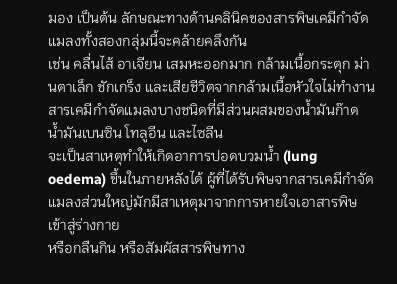มอง เป็นต้น ลักษณะทางด้านคลินิคของสารพิษเคมีกำจัดแมลงทั้งสองกลุ่มนี้จะคล้ายคลึงกัน
เช่น คลื่นไส้ อาเจียน เสมหะออกมาก กล้ามเนื้อกระตุก ม่านตาเล็ก ชักเกร็ง และเสียชีวิตจากกล้ามเนื้อหัวใจไม่ทำงาน
สารเคมีกำจัดแมลงบางชนิดที่มีส่วนผสมของน้ำมันก๊าด น้ำมันเบนซิน โทลูอีน และไซลีน
จะเป็นสาเหตุทำให้เกิดอาการปอดบวมน้ำ (lung oedema) ขึ้นในภายหลังได้ ผู้ที่ได้รับพิษจากสารเคมีกำจัดแมลงส่วนใหญ่มักมีสาเหตุมาจากการหายใจเอาสารพิษเข้าสู่ร่างกาย
หรือกลืนกิน หรือสัมผัสสารพิษทาง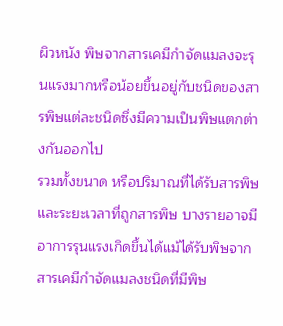ผิวหนัง พิษจากสารเคมีกำจัดแมลงจะรุนแรงมากหรือน้อยขึ้นอยู่กับชนิดของสารพิษแต่ละชนิดซึ่งมีความเป็นพิษแตกต่างกันออกไป
รวมทั้งขนาด หรือปริมาณที่ได้รับสารพิษและระยะเวลาที่ถูกสารพิษ บางรายอาจมีอาการรุนแรงเกิดขึ้นได้แม้ได้รับพิษจากสารเคมีกำจัดแมลงชนิดที่มีพิษ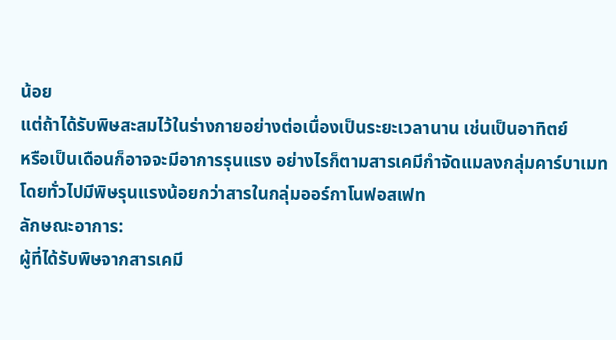น้อย
แต่ถ้าได้รับพิษสะสมไว้ในร่างกายอย่างต่อเนื่องเป็นระยะเวลานาน เช่นเป็นอาทิตย์
หรือเป็นเดือนก็อาจจะมีอาการรุนแรง อย่างไรก็ตามสารเคมีกำจัดแมลงกลุ่มคาร์บาเมทโดยทั่วไปมีพิษรุนแรงน้อยกว่าสารในกลุ่มออร์กาโนฟอสเฟท
ลักษณะอาการ:
ผู้ที่ได้รับพิษจากสารเคมี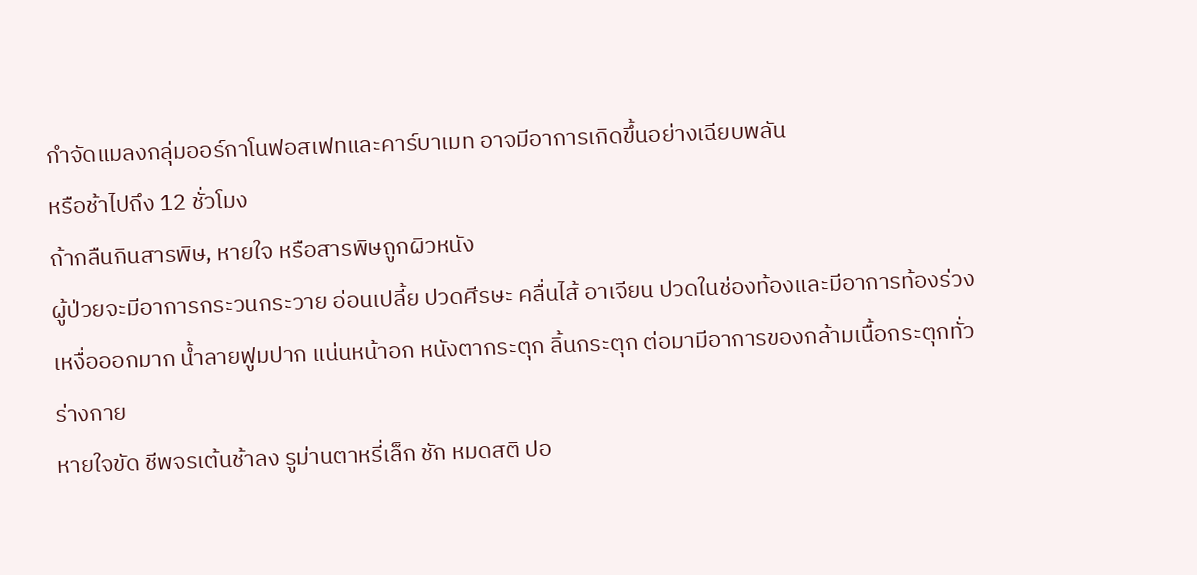กำจัดแมลงกลุ่มออร์กาโนฟอสเฟทและคาร์บาเมท อาจมีอาการเกิดขึ้นอย่างเฉียบพลัน
หรือช้าไปถึง 12 ชั่วโมง
ถ้ากลืนกินสารพิษ, หายใจ หรือสารพิษถูกผิวหนัง
ผู้ป่วยจะมีอาการกระวนกระวาย อ่อนเปลี้ย ปวดศีรษะ คลื่นไส้ อาเจียน ปวดในช่องท้องและมีอาการท้องร่วง
เหงื่อออกมาก น้ำลายฟูมปาก แน่นหน้าอก หนังตากระตุก ลิ้นกระตุก ต่อมามีอาการของกล้ามเนื้อกระตุกทั่วร่างกาย
หายใจขัด ชีพจรเต้นช้าลง รูม่านตาหรี่เล็ก ชัก หมดสติ ปอ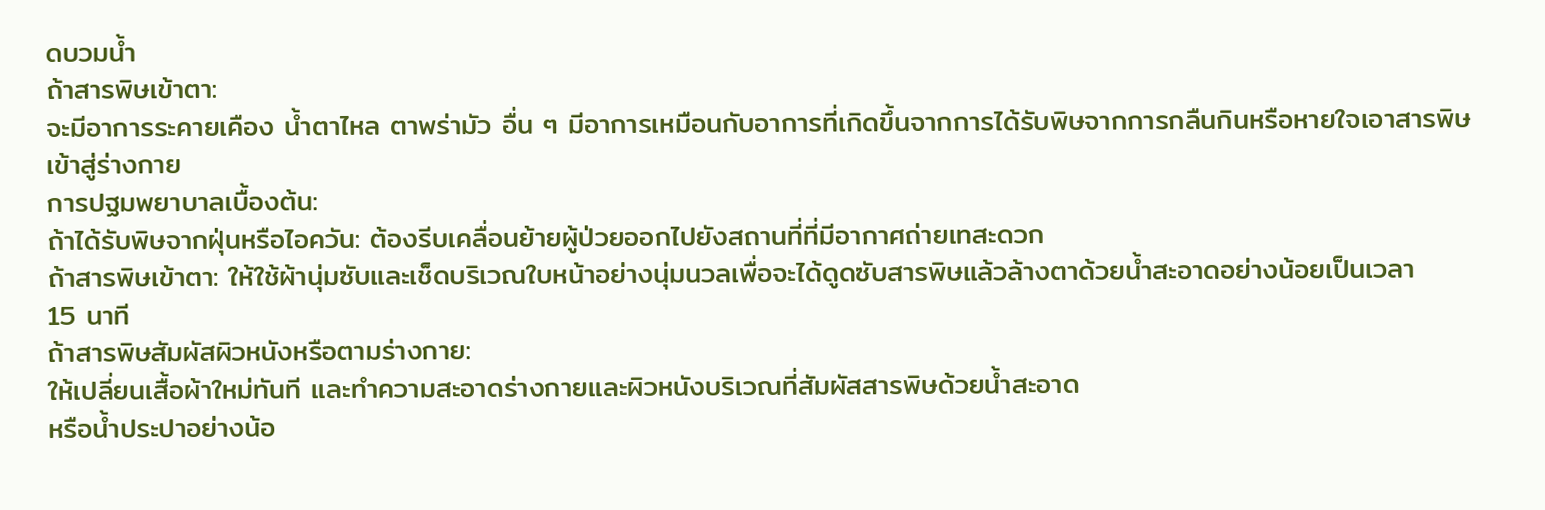ดบวมน้ำ
ถ้าสารพิษเข้าตา:
จะมีอาการระคายเคือง น้ำตาไหล ตาพร่ามัว อื่น ๆ มีอาการเหมือนกับอาการที่เกิดขึ้นจากการได้รับพิษจากการกลืนกินหรือหายใจเอาสารพิษเข้าสู่ร่างกาย
การปฐมพยาบาลเบื้องต้น:
ถ้าได้รับพิษจากฝุ่นหรือไอควัน: ต้องรีบเคลื่อนย้ายผู้ป่วยออกไปยังสถานที่ที่มีอากาศถ่ายเทสะดวก
ถ้าสารพิษเข้าตา: ให้ใช้ผ้านุ่มซับและเช็ดบริเวณใบหน้าอย่างนุ่มนวลเพื่อจะได้ดูดซับสารพิษแล้วล้างตาด้วยน้ำสะอาดอย่างน้อยเป็นเวลา
15 นาที
ถ้าสารพิษสัมผัสผิวหนังหรือตามร่างกาย:
ให้เปลี่ยนเสื้อผ้าใหม่ทันที และทำความสะอาดร่างกายและผิวหนังบริเวณที่สัมผัสสารพิษด้วยน้ำสะอาด
หรือน้ำประปาอย่างน้อ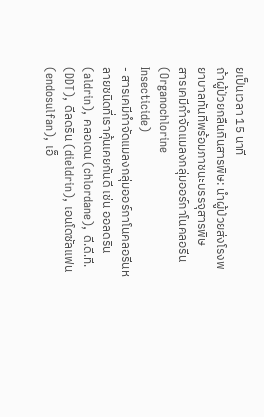ยเป็นเวลา 15 นาที
ถ้าผู้ป่วยกลืนกินสารพิษ: นำผู้ป่วยส่งโรงพยาบาลทันทีพร้อมภาชนะบรรจุสารพิษ
สารเคมีกำจัดแมลงกลุ่มออร์กาโนคลอรีน (Organochlorine
Insecticide)
- สารเคมีกำจัดแมลงกลุ่มออร์กาโนคลอรีนหลายชนิดที่เราคุ้นเคยกันดี เช่น ออลดริน
(aldrin), คลอเดน (chlordane), ดี.ดี.ที. (DDT), ดีลดริน (dieldrin), เอนโดซัลแฟน
(endosulfan), เอ็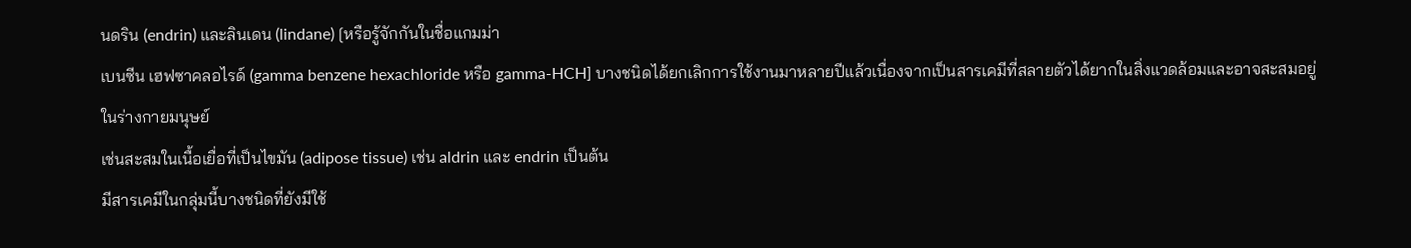นดริน (endrin) และลินเดน (lindane) [หรือรู้จักกันในชื่อแกมม่า
เบนซีน เฮฟซาคลอไรด์ (gamma benzene hexachloride หรือ gamma-HCH] บางชนิดได้ยกเลิกการใช้งานมาหลายปีแล้วเนื่องจากเป็นสารเคมีที่สลายตัวได้ยากในสิ่งแวดล้อมและอาจสะสมอยู่ในร่างกายมนุษย์
เช่นสะสมในเนื้อเยื่อที่เป็นไขมัน (adipose tissue) เช่น aldrin และ endrin เป็นต้น
มีสารเคมีในกลุ่มนี้บางชนิดที่ยังมีใช้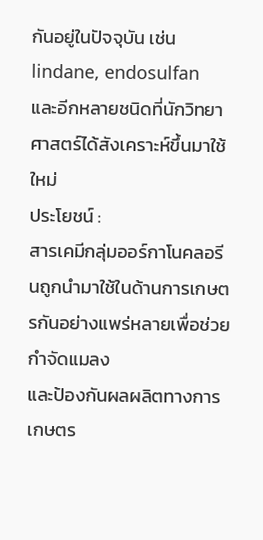กันอยู่ในปัจจุบัน เช่น lindane, endosulfan
และอีกหลายชนิดที่นักวิทยาศาสตร์ได้สังเคราะห์ขึ้นมาใช้ใหม่
ประโยชน์ :
สารเคมีกลุ่มออร์กาโนคลอรีนถูกนำมาใช้ในด้านการเกษตรกันอย่างแพร่หลายเพื่อช่วยกำจัดแมลง
และป้องกันผลผลิตทางการเกษตร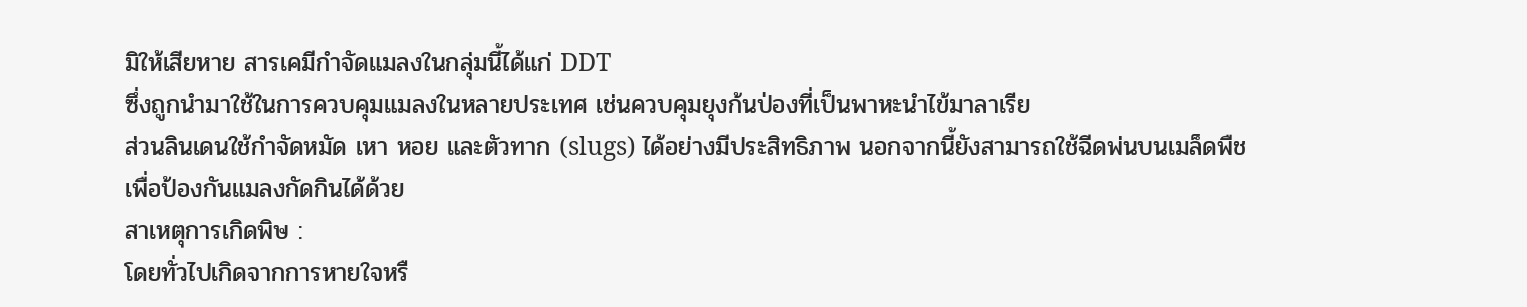มิให้เสียหาย สารเคมีกำจัดแมลงในกลุ่มนี้ได้แก่ DDT
ซึ่งถูกนำมาใช้ในการควบคุมแมลงในหลายประเทศ เช่นควบคุมยุงก้นป่องที่เป็นพาหะนำไข้มาลาเรีย
ส่วนลินเดนใช้กำจัดหมัด เหา หอย และตัวทาก (slugs) ได้อย่างมีประสิทธิภาพ นอกจากนี้ยังสามารถใช้ฉีดพ่นบนเมล็ดพืช
เพื่อป้องกันแมลงกัดกินได้ด้วย
สาเหตุการเกิดพิษ :
โดยทั่วไปเกิดจากการหายใจหรื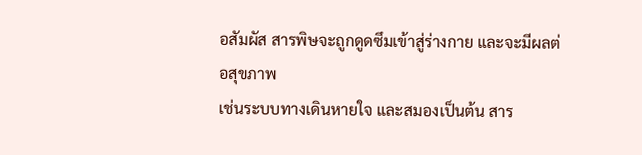อสัมผัส สารพิษจะถูกดูดซึมเข้าสู่ร่างกาย และจะมีผลต่อสุขภาพ
เช่นระบบทางเดินหายใจ และสมองเป็นต้น สาร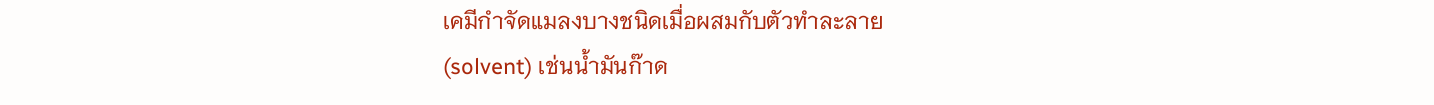เคมีกำจัดแมลงบางชนิดเมื่อผสมกับตัวทำละลาย
(solvent) เช่นน้ำมันก๊าด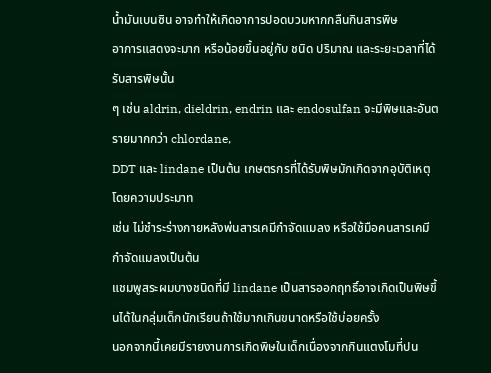น้ำมันเบนซิน อาจทำให้เกิดอาการปอดบวมหากกลืนกินสารพิษ
อาการแสดงจะมาก หรือน้อยขึ้นอยู่กับ ชนิด ปริมาณ และระยะเวลาที่ได้รับสารพิษนั้น
ๆ เช่น aldrin, dieldrin, endrin และ endosulfan จะมีพิษและอันตรายมากกว่า chlordane,
DDT และ lindane เป็นต้น เกษตรกรที่ได้รับพิษมักเกิดจากอุบัติเหตุโดยความประมาท
เช่น ไม่ชำระร่างกายหลังพ่นสารเคมีกำจัดแมลง หรือใช้มือคนสารเคมีกำจัดแมลงเป็นต้น
แชมพูสระผมบางชนิดที่มี lindane เป็นสารออกฤทธิ์อาจเกิดเป็นพิษขึ้นได้ในกลุ่มเด็กนักเรียนถ้าใช้มากเกินขนาดหรือใช้บ่อยครั้ง
นอกจากนี้เคยมีรายงานการเกิดพิษในเด็กเนื่องจากกินแตงโมที่ปน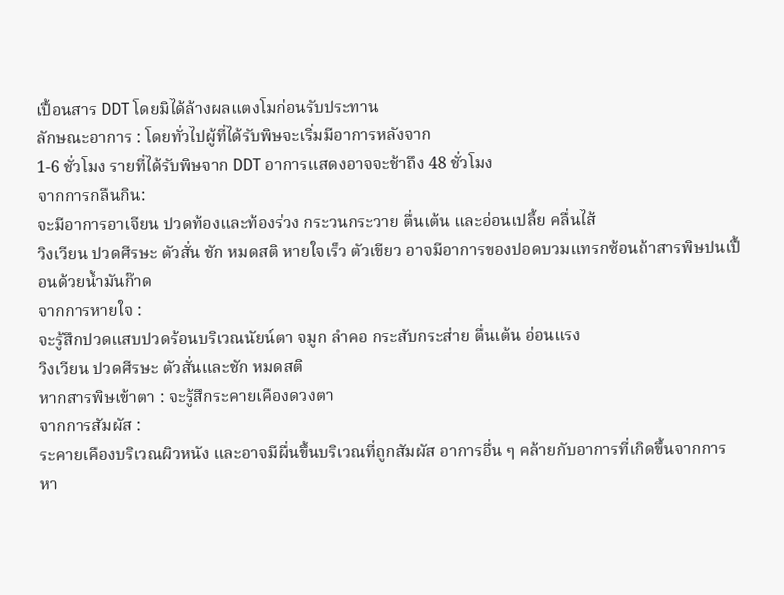เปื้อนสาร DDT โดยมิได้ล้างผลแตงโมก่อนรับประทาน
ลักษณะอาการ : โดยทั่วไปผู้ที่ได้รับพิษจะเริ่มมีอาการหลังจาก
1-6 ชั่วโมง รายที่ได้รับพิษจาก DDT อาการแสดงอาจจะช้าถึง 48 ชั่วโมง
จากการกลืนกิน:
จะมีอาการอาเจียน ปวดท้องและท้องร่วง กระวนกระวาย ตื่นเต้น และอ่อนเปลี้ย คลื่นไส้
วิงเวียน ปวดศีรษะ ตัวสั่น ชัก หมดสติ หายใจเร็ว ตัวเขียว อาจมีอาการของปอดบวมแทรกซ้อนถ้าสารพิษปนเปื้อนด้วยน้ำมันก๊าด
จากการหายใจ :
จะรู้สึกปวดแสบปวดร้อนบริเวณนัยน์ตา จมูก ลำคอ กระสับกระส่าย ตื่นเต้น อ่อนแรง
วิงเวียน ปวดศีรษะ ตัวสั่นและชัก หมดสติ
หากสารพิษเข้าตา : จะรู้สึกระคายเคืองดวงตา
จากการสัมผัส :
ระคายเคืองบริเวณผิวหนัง และอาจมีผื่นขึ้นบริเวณที่ถูกสัมผัส อาการอื่น ๆ คล้ายกับอาการที่เกิดขึ้นจากการหา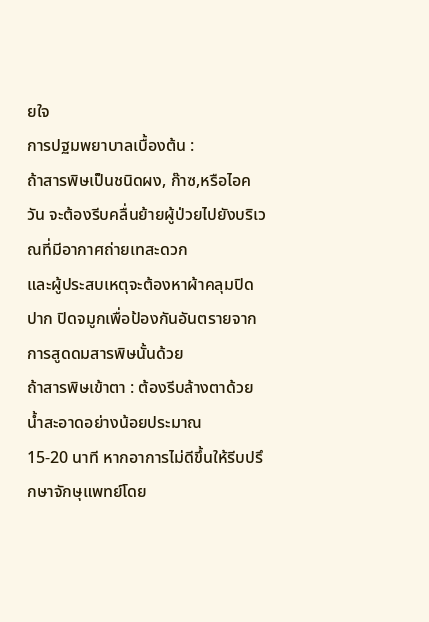ยใจ
การปฐมพยาบาลเบื้องต้น :
ถ้าสารพิษเป็นชนิดผง, ก๊าซ,หรือไอควัน จะต้องรีบคลื่นย้ายผู้ป่วยไปยังบริเวณที่มีอากาศถ่ายเทสะดวก
และผู้ประสบเหตุจะต้องหาผ้าคลุมปิดปาก ปิดจมูกเพื่อป้องกันอันตรายจากการสูดดมสารพิษนั้นด้วย
ถ้าสารพิษเข้าตา : ต้องรีบล้างตาด้วยน้ำสะอาดอย่างน้อยประมาณ
15-20 นาที หากอาการไม่ดีขึ้นให้รีบปรึกษาจักษุแพทย์โดย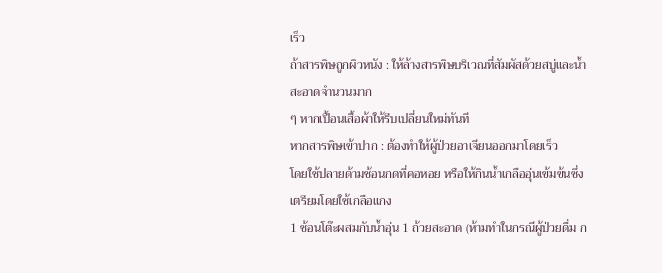เร็ว
ถ้าสารพิษถูกผิวหนัง : ให้ล้างสารพิษบริเวณที่สัมผัสด้วยสบู่และน้ำสะอาดจำนวนมาก
ๆ หากเปื้อนเสื้อผ้าให้รีบเปลี่ยนใหม่ทันที
หากสารพิษเข้าปาก : ต้องทำให้ผู้ป่วยอาเจียนออกมาโดยเร็ว
โดยใช้ปลายด้ามช้อนกดที่คอหอย หรือให้กินน้ำเกลืออุ่นเข้มข้นซึ่งเตรียมโดยใช้เกลือแกง
1 ช้อนโต๊ะผสมกับน้ำอุ่น 1 ถ้วยสะอาด (ห้ามทำในกรณีผู้ป่วยดื่ม ก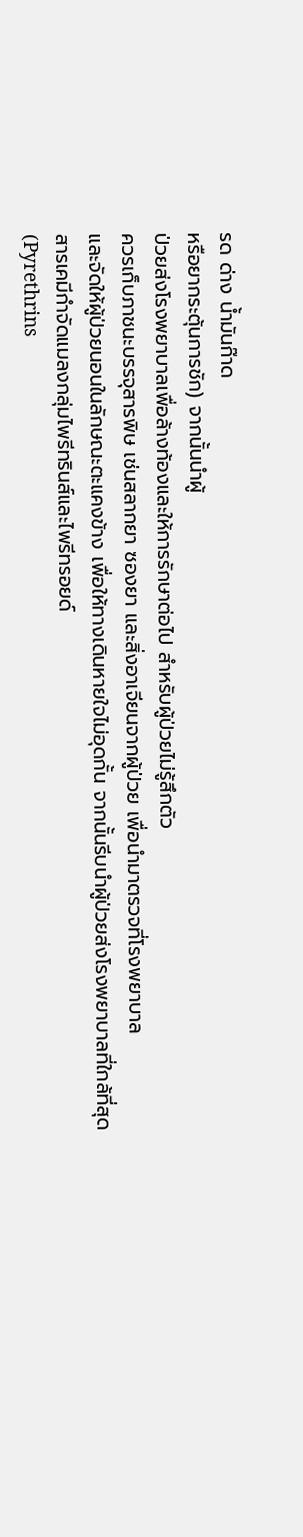รด ด่าง น้ำมันก๊าด
หรือยากระตุ้นการชัก) จากนั้นนำผู้
ป่วยส่งโรงพยาบาลเพื่อล้างท้องและให้การรักษาต่อไป สำหรับผู้ป่วยไม่รู้สึกตัว
ควรเก็บภาชนะบรรจุสารพิษ เช่นสลากยา ซองยา และสิ่งอาเจียนจากผู้ป่วย เพื่อนำมาตรวจที่โรงพยาบาล
และจัดให้ผู้ป่วยนอนในลักษณะตะแคงข้าง เพื่อให้ทางเดินหายใจไม่อุดกั้น จากนั้นรีบนำผู้ป่วยส่งโรงพยาบาลที่ใกล้ที่สุด
สารเคมีกำจัดแมลงกลุ่มไพรีทรินส์และไพรีทรอยด์
(Pyrethrins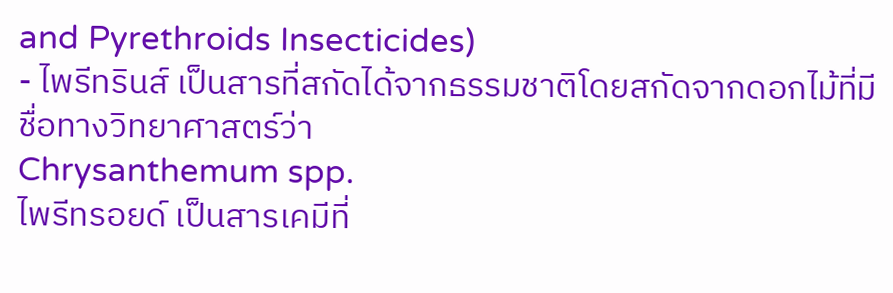and Pyrethroids Insecticides)
- ไพรีทรินส์ เป็นสารที่สกัดได้จากธรรมชาติโดยสกัดจากดอกไม้ที่มีชื่อทางวิทยาศาสตร์ว่า
Chrysanthemum spp.
ไพรีทรอยด์ เป็นสารเคมีที่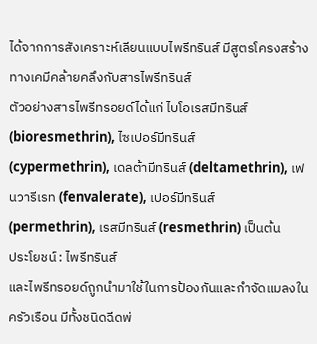ได้จากการสังเคราะห์เลียนแบบไพรีทรินส์ มีสูตรโครงสร้างทางเคมีคล้ายคลึงกับสารไพรีทรินส์
ตัวอย่างสารไพรีทรอยด์ได้แก่ ไบโอเรสมีทรินส์ (bioresmethrin), ไซเปอร์มีทรินส์
(cypermethrin), เดลต้ามีทรินส์ (deltamethrin), เฟนวารีเรท (fenvalerate), เปอร์มีทรินส์
(permethrin), เรสมีทรินส์ (resmethrin) เป็นต้น
ประโยชน์ : ไพรีทรินส์
และไพรีทรอยด์ถูกนำมาใช้ในการป้องกันและกำจัดแมลงในครัวเรือน มีทั้งชนิดฉีดพ่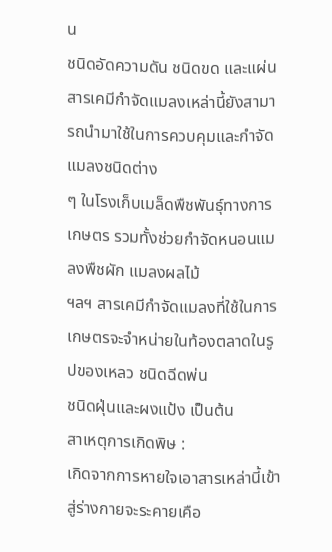น
ชนิดอัดความดัน ชนิดขด และแผ่น สารเคมีกำจัดแมลงเหล่านี้ยังสามารถนำมาใช้ในการควบคุมและกำจัดแมลงชนิดต่าง
ๆ ในโรงเก็บเมล็ดพืชพันธุ์ทางการเกษตร รวมทั้งช่วยกำจัดหนอนแมลงพืชผัก แมลงผลไม้
ฯลฯ สารเคมีกำจัดแมลงที่ใช้ในการเกษตรจะจำหน่ายในท้องตลาดในรูปของเหลว ชนิดฉีดพ่น
ชนิดฝุ่นและผงแป้ง เป็นต้น
สาเหตุการเกิดพิษ :
เกิดจากการหายใจเอาสารเหล่านี้เข้าสู่ร่างกายจะระคายเคือ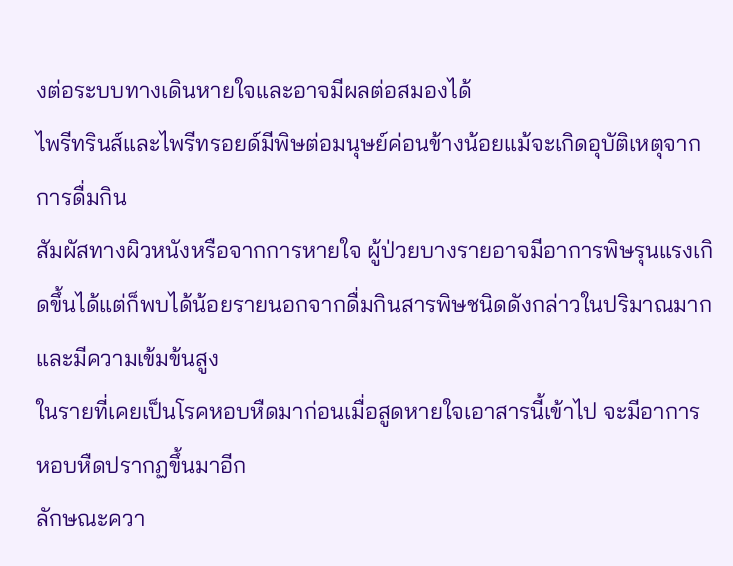งต่อระบบทางเดินหายใจและอาจมีผลต่อสมองได้
ไพรีทรินส์และไพรีทรอยด์มีพิษต่อมนุษย์ค่อนข้างน้อยแม้จะเกิดอุบัติเหตุจากการดื่มกิน
สัมผัสทางผิวหนังหรือจากการหายใจ ผู้ป่วยบางรายอาจมีอาการพิษรุนแรงเกิดขึ้นได้แต่ก็พบได้น้อยรายนอกจากดื่มกินสารพิษชนิดดังกล่าวในปริมาณมากและมีความเข้มข้นสูง
ในรายที่เคยเป็นโรคหอบหืดมาก่อนเมื่อสูดหายใจเอาสารนี้เข้าไป จะมีอาการหอบหืดปรากฏขึ้นมาอีก
ลักษณะควา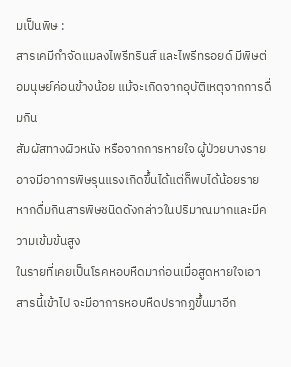มเป็นพิษ :
สารเคมีกำจัดแมลงไพรีทรินส์ และไพรีทรอยด์ มีพิษต่อมนุษย์ค่อนข้างน้อย แม้จะเกิดจากอุบัติเหตุจากการดื่มกิน
สัมผัสทางผิวหนัง หรือจากการหายใจ ผู้ป่วยบางรายอาจมีอาการพิษรุนแรงเกิดขึ้นได้แต่ก็พบได้น้อยรายหากดื่มกินสารพิษชนิดดังกล่าวในปริมาณมากและมีความเข้มข้นสูง
ในรายที่เคยเป็นโรคหอบหืดมาก่อนเมื่อสูดหายใจเอาสารนี้เข้าไป จะมีอาการหอบหืดปรากฏขึ้นมาอีก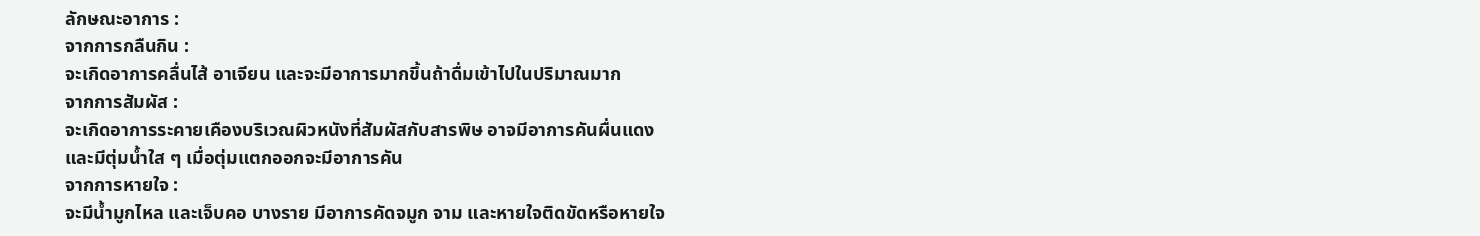ลักษณะอาการ :
จากการกลืนกิน :
จะเกิดอาการคลื่นไส้ อาเจียน และจะมีอาการมากขึ้นถ้าดื่มเข้าไปในปริมาณมาก
จากการสัมผัส :
จะเกิดอาการระคายเคืองบริเวณผิวหนังที่สัมผัสกับสารพิษ อาจมีอาการคันผื่นแดง
และมีตุ่มน้ำใส ๆ เมื่อตุ่มแตกออกจะมีอาการคัน
จากการหายใจ :
จะมีน้ำมูกไหล และเจ็บคอ บางราย มีอาการคัดจมูก จาม และหายใจติดขัดหรือหายใจ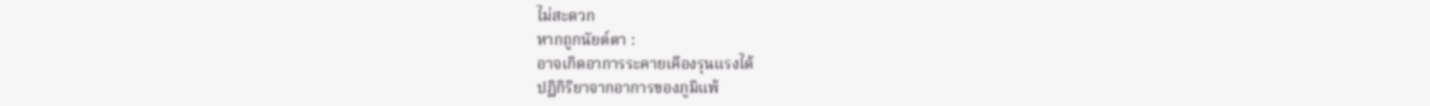ไม่สะดวก
หากถูกนัยต์ตา :
อาจเกิดอาการระคายเคืองรุนแรงได้
ปฏิกิริยาจากอาการของภูมิแพ้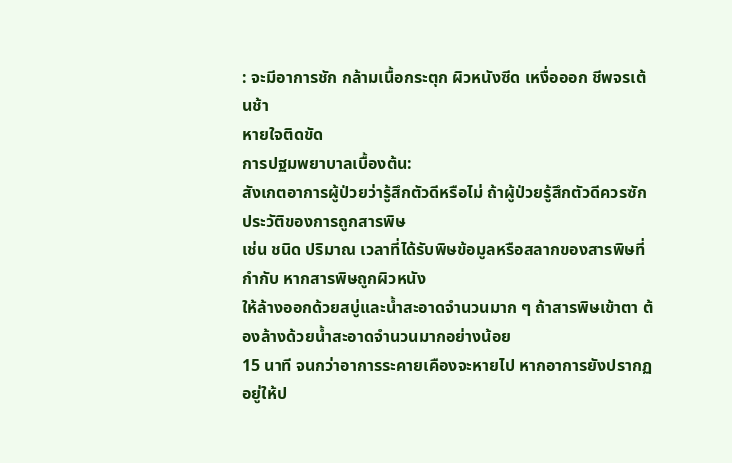: จะมีอาการชัก กล้ามเนื้อกระตุก ผิวหนังซีด เหงื่อออก ชีพจรเต้นช้า
หายใจติดขัด
การปฐมพยาบาลเบื้องต้น:
สังเกตอาการผู้ป่วยว่ารู้สึกตัวดีหรือไม่ ถ้าผู้ป่วยรู้สึกตัวดีควรซักประวัติของการถูกสารพิษ
เช่น ชนิด ปริมาณ เวลาที่ได้รับพิษข้อมูลหรือสลากของสารพิษที่กำกับ หากสารพิษถูกผิวหนัง
ให้ล้างออกด้วยสบู่และน้ำสะอาดจำนวนมาก ๆ ถ้าสารพิษเข้าตา ต้องล้างด้วยน้ำสะอาดจำนวนมากอย่างน้อย
15 นาที จนกว่าอาการระคายเคืองจะหายไป หากอาการยังปรากฏอยู่ให้ป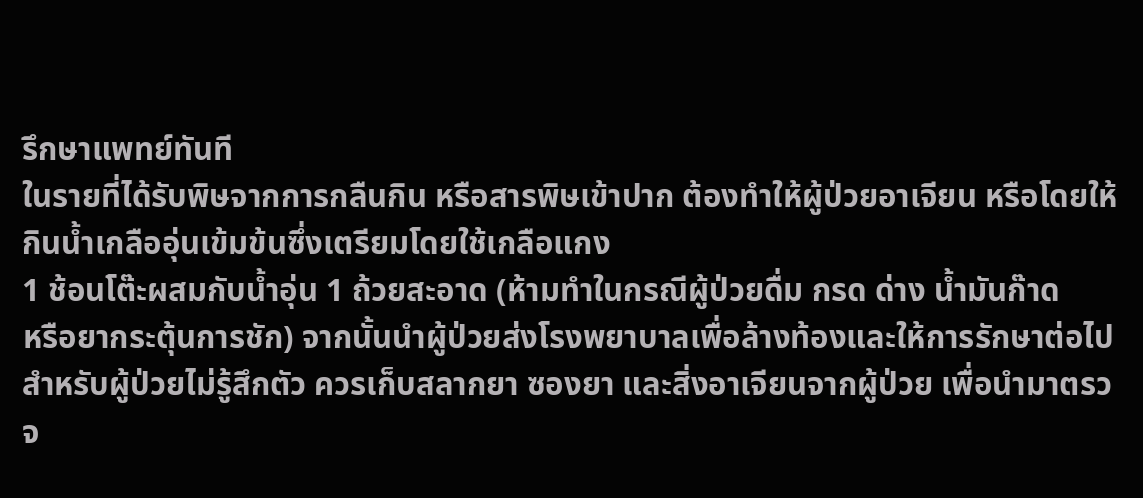รึกษาแพทย์ทันที
ในรายที่ได้รับพิษจากการกลืนกิน หรือสารพิษเข้าปาก ต้องทำให้ผู้ป่วยอาเจียน หรือโดยให้กินน้ำเกลืออุ่นเข้มข้นซึ่งเตรียมโดยใช้เกลือแกง
1 ช้อนโต๊ะผสมกับน้ำอุ่น 1 ถ้วยสะอาด (ห้ามทำในกรณีผู้ป่วยดื่ม กรด ด่าง น้ำมันก๊าด
หรือยากระตุ้นการชัก) จากนั้นนำผู้ป่วยส่งโรงพยาบาลเพื่อล้างท้องและให้การรักษาต่อไป
สำหรับผู้ป่วยไม่รู้สึกตัว ควรเก็บสลากยา ซองยา และสิ่งอาเจียนจากผู้ป่วย เพื่อนำมาตรวจ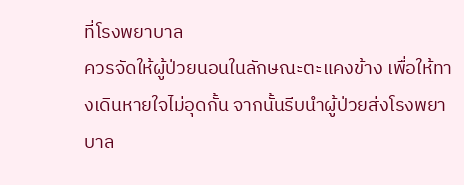ที่โรงพยาบาล
ควรจัดให้ผู้ป่วยนอนในลักษณะตะแคงข้าง เพื่อให้ทางเดินหายใจไม่อุดกั้น จากนั้นรีบนำผู้ป่วยส่งโรงพยาบาล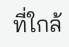ที่ใกล้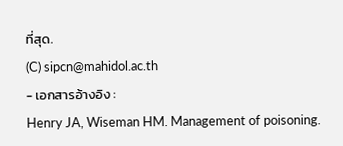ที่สุด.
(C) sipcn@mahidol.ac.th
- เอกสารอ้างอิง :
Henry JA, Wiseman HM. Management of poisoning.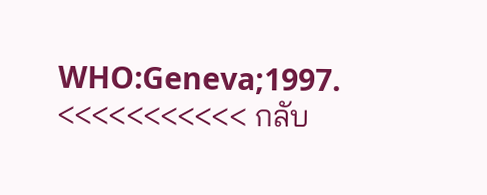WHO:Geneva;1997.
<<<<<<<<<<< กลับ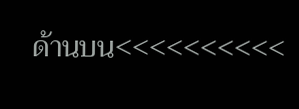ด้านบน<<<<<<<<<<